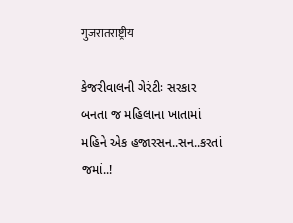गुजरातराष्ट्रीय

કેજરીવાલની ગેરંટીઃ સરકાર બનતા જ મહિલાના ખાતામાં મહિને એક હજારસન..સન..કરતાં જમાં..!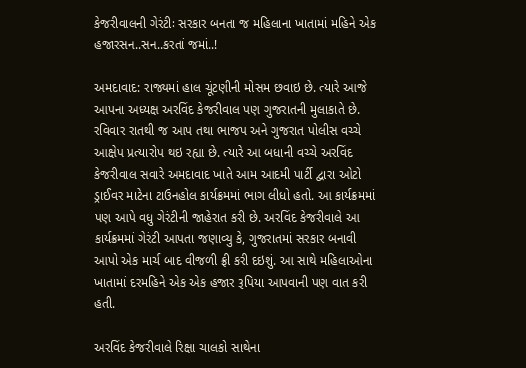કેજરીવાલની ગેરંટીઃ સરકાર બનતા જ મહિલાના ખાતામાં મહિને એક હજારસન..સન..કરતાં જમાં..!

અમદાવાદ: રાજ્યમાં હાલ ચૂંટણીની મોસમ છવાઇ છે. ત્યારે આજે આપના અધ્યક્ષ અરવિંદ કેજરીવાલ પણ ગુજરાતની મુલાકાતે છે. રવિવાર રાતથી જ આપ તથા ભાજપ અને ગુજરાત પોલીસ વચ્ચે આક્ષેપ પ્રત્યારોપ થઇ રહ્યા છે. ત્યારે આ બધાની વચ્ચે અરવિંદ કેજરીવાલ સવારે અમદાવાદ ખાતે આમ આદમી પાર્ટી દ્વારા ઓટો ડ્રાઈવર માટેના ટાઉનહોલ કાર્યક્રમમાં ભાગ લીધો હતો. આ કાર્યક્રમમાં પણ આપે વધુ ગેરંટીની જાહેરાત કરી છે. અરવિંદ કેજરીવાલે આ કાર્યક્રમમાં ગેરંટી આપતા જણાવ્યુ કે, ગુજરાતમાં સરકાર બનાવી આપો એક માર્ચ બાદ વીજળી ફ્રી કરી દઇશું. આ સાથે મહિલાઓના ખાતામાં દરમહિને એક એક હજાર રૂપિયા આપવાની પણ વાત કરી હતી.

અરવિંદ કેજરીવાલે રિક્ષા ચાલકો સાથેના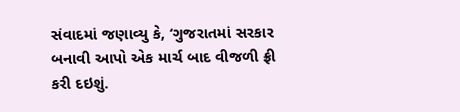સંવાદમાં જણાવ્યુ કે, ‘ગુજરાતમાં સરકાર બનાવી આપો એક માર્ચ બાદ વીજળી ફ્રી કરી દઇશું.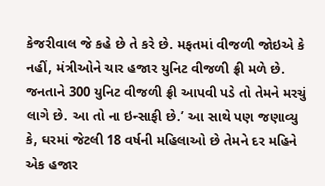કેજરીવાલ જે કહે છે તે કરે છે. મફતમાં વીજળી જોઇએ કે નહીં, મંત્રીઓને ચાર હજાર યુનિટ વીજળી ફ્રી મળે છે. જનતાને 300 યુનિટ વીજળી ફ્રી આપવી પડે તો તેમને મરચું લાગે છે. આ તો ના ઇન્સાફી છે.’ આ સાથે પણ જણાવ્યુ કે, ઘરમાં જેટલી 18 વર્ષની મહિલાઓ છે તેમને દર મહિને એક હજાર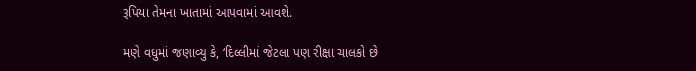રૂપિયા તેમના ખાતામાં આપવામાં આવશે.

મણે વધુમાં જણાવ્યુ કે, ‘દિલ્લીમાં જેટલા પણ રીક્ષા ચાલકો છે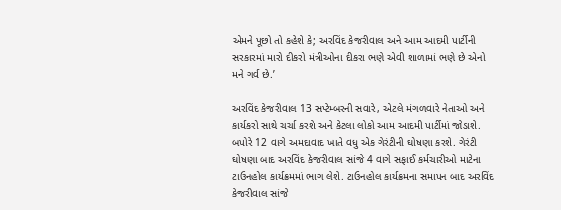એમને પૂછો તો કહેશે કે; અરવિંદ કેજરીવાલ અને આમ આદમી પાર્ટીની સરકારમાં મારો દીકરો મંત્રીઓના દીકરા ભણે એવી શાળામાં ભણે છે એનો મને ગર્વ છે.’

અરવિંદ કેજરીવાલ 13 સપ્ટેમ્બરની સવારે, એટલે મંગળવારે નેતાઓ અને કાર્યકરો સાથે ચર્ચા કરશે અને કેટલા લોકો આમ આદમી પાર્ટીમાં જોડાશે. બપોરે 12 વાગે અમદાવાદ ખાતે વધુ એક ગેરંટીની ઘોષણા કરશે. ગેરંટી ઘોષણા બાદ અરવિંદ કેજરીવાલ સાંજે 4 વાગે સફાઈ કર્મચારીઓ માટેના ટાઉનહોલ કાર્યક્રમમાં ભાગ લેશે. ટાઉનહોલ કાર્યક્રમના સમાપન બાદ અરવિંદ કેજરીવાલ સાંજે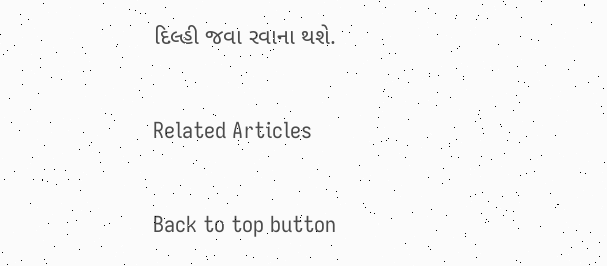દિલ્હી જવા રવાના થશે.

Related Articles

Back to top button